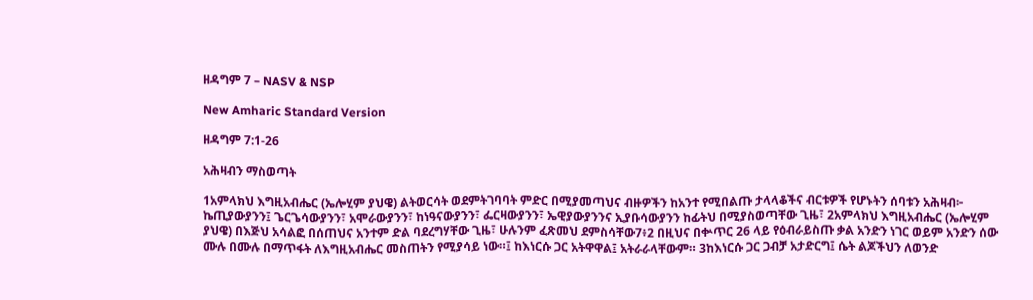ዘዳግም 7 – NASV & NSP

New Amharic Standard Version

ዘዳግም 7:1-26

አሕዛብን ማስወጣት

1አምላክህ እግዚአብሔር (ኤሎሂም ያህዌ) ልትወርሳት ወደምትገባባት ምድር በሚያመጣህና ብዙዎችን ከአንተ የሚበልጡ ታላላቆችና ብርቱዎች የሆኑትን ሰባቱን አሕዛብ፦ ኬጢያውያንን፤ ጌርጌሳውያንን፣ አሞራውያንን፣ ከነዓናውያንን፣ ፌርዛውያንን፣ ኤዊያውያንንና ኢያቡሳውያንን ከፊትህ በሚያስወጣቸው ጊዜ፣ 2አምላክህ እግዚአብሔር (ኤሎሂም ያህዌ) በእጅህ አሳልፎ በሰጠህና አንተም ድል ባደረግሃቸው ጊዜ፣ ሁሉንም ፈጽመህ ደምስሳቸው7፥2 በዚህና በቍጥር 26 ላይ የዕብራይስጡ ቃል አንድን ነገር ወይም አንድን ሰው ሙሉ በሙሉ በማጥፋት ለእግዚአብሔር መስጠትን የሚያሳይ ነው።፤ ከእነርሱ ጋር አትዋዋል፤ አትራራላቸውም። 3ከእነርሱ ጋር ጋብቻ አታድርግ፤ ሴት ልጆችህን ለወንድ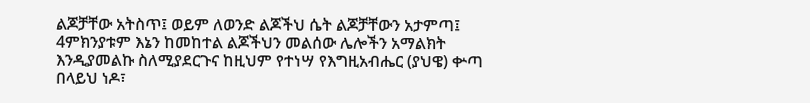ልጆቻቸው አትስጥ፤ ወይም ለወንድ ልጆችህ ሴት ልጆቻቸውን አታምጣ፤ 4ምክንያቱም እኔን ከመከተል ልጆችህን መልሰው ሌሎችን አማልክት እንዲያመልኩ ስለሚያደርጉና ከዚህም የተነሣ የእግዚአብሔር (ያህዌ) ቍጣ በላይህ ነዶ፣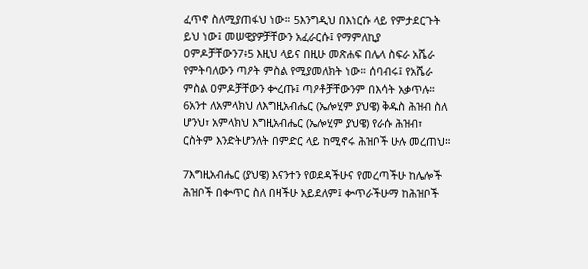ፈጥኖ ስለሚያጠፋህ ነው። 5እንግዲህ በእነርሱ ላይ የምታደርጉት ይህ ነው፤ መሠዊያዎቻቸውን አፈራርሱ፤ የማምለኪያ ዐምዶቻቸውን7፥5 እዚህ ላይና በዚሁ መጽሐፍ በሌላ ስፍራ አሼራ የምትባለውን ጣዖት ምስል የሚያመለክት ነው። ሰባብሩ፤ የአሼራ ምስል ዐምዶቻቸውን ቍረጡ፤ ጣዖቶቻቸውንም በእሳት አቃጥሉ። 6አንተ ለአምላክህ ለእግዚአብሔር (ኤሎሂም ያህዌ) ቅዱስ ሕዝብ ስለ ሆንህ፣ አምላክህ እግዚአብሔር (ኤሎሂም ያህዌ) የራሱ ሕዝብ፣ ርስትም እንድትሆንለት በምድር ላይ ከሚኖሩ ሕዝቦች ሁሉ መረጠህ።

7እግዚአብሔር (ያህዌ) እናንተን የወደዳችሁና የመረጣችሁ ከሌሎች ሕዝቦች በቍጥር ስለ በዛችሁ አይደለም፤ ቍጥራችሁማ ከሕዝቦች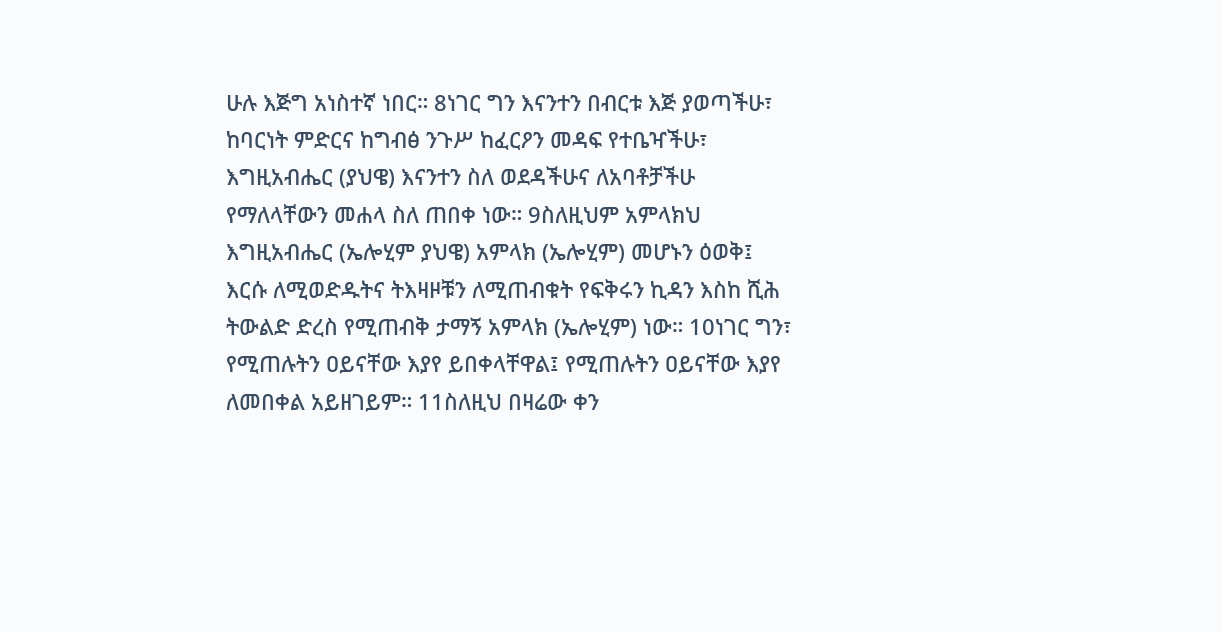ሁሉ እጅግ አነስተኛ ነበር። 8ነገር ግን እናንተን በብርቱ እጅ ያወጣችሁ፣ ከባርነት ምድርና ከግብፅ ንጉሥ ከፈርዖን መዳፍ የተቤዣችሁ፣ እግዚአብሔር (ያህዌ) እናንተን ስለ ወደዳችሁና ለአባቶቻችሁ የማለላቸውን መሐላ ስለ ጠበቀ ነው። 9ስለዚህም አምላክህ እግዚአብሔር (ኤሎሂም ያህዌ) አምላክ (ኤሎሂም) መሆኑን ዕወቅ፤ እርሱ ለሚወድዱትና ትእዛዞቹን ለሚጠብቁት የፍቅሩን ኪዳን እስከ ሺሕ ትውልድ ድረስ የሚጠብቅ ታማኝ አምላክ (ኤሎሂም) ነው። 10ነገር ግን፣ የሚጠሉትን ዐይናቸው እያየ ይበቀላቸዋል፤ የሚጠሉትን ዐይናቸው እያየ ለመበቀል አይዘገይም። 11ስለዚህ በዛሬው ቀን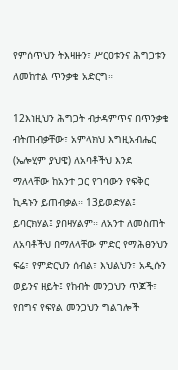የምሰጥህን ትእዛዙን፣ ሥርዐቱንና ሕግጋቱን ለመከተል ጥንቃቄ አድርግ።

12እነዚህን ሕግጋት ብታዳምጥና በጥንቃቄ ብትጠብቃቸው፣ አምላክህ እግዚአብሔር (ኤሎሂም ያህዌ) ለአባቶችህ እንደ ማለላቸው ከአንተ ጋር የገባውን የፍቅር ኪዳኑን ይጠብቃል። 13ይወድሃል፤ ይባርክሃል፤ ያበዛሃልም። ለአንተ ለመስጠት ለአባቶችህ በማለላቸው ምድር የማሕፀንህን ፍሬ፣ የምድርህን ሰብል፣ እህልህን፣ አዲሱን ወይንና ዘይት፤ የከብት መንጋህን ጥጆች፣ የበግና የፍየል መንጋህን ግልገሎች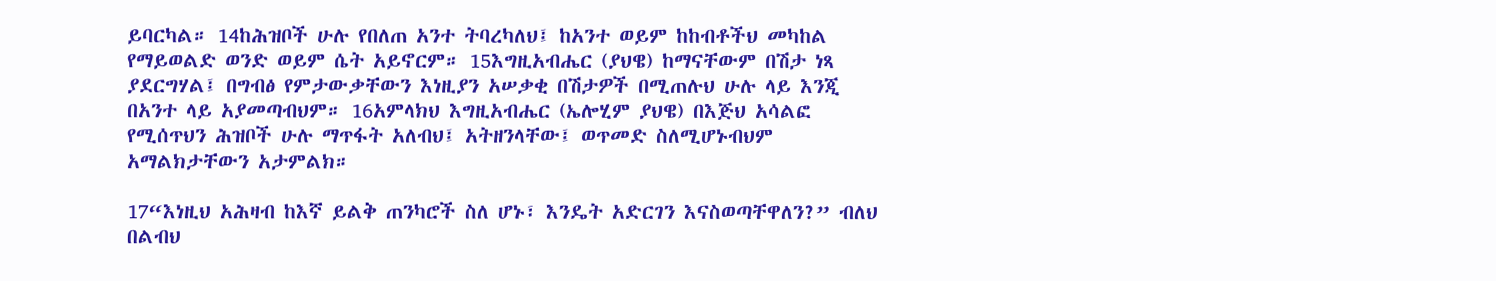ይባርካል። 14ከሕዝቦች ሁሉ የበለጠ አንተ ትባረካለህ፤ ከአንተ ወይም ከከብቶችህ መካከል የማይወልድ ወንድ ወይም ሴት አይኖርም። 15እግዚአብሔር (ያህዌ) ከማናቸውም በሽታ ነጻ ያደርግሃል፤ በግብፅ የምታውቃቸውን እነዚያን አሠቃቂ በሽታዎች በሚጠሉህ ሁሉ ላይ እንጂ በአንተ ላይ አያመጣብህም። 16አምላክህ እግዚአብሔር (ኤሎሂም ያህዌ) በእጅህ አሳልፎ የሚሰጥህን ሕዝቦች ሁሉ ማጥፋት አለብህ፤ አትዘንላቸው፤ ወጥመድ ስለሚሆኑብህም አማልክታቸውን አታምልክ።

17“እነዚህ አሕዛብ ከእኛ ይልቅ ጠንካሮች ስለ ሆኑ፣ እንዴት አድርገን እናስወጣቸዋለን?” ብለህ በልብህ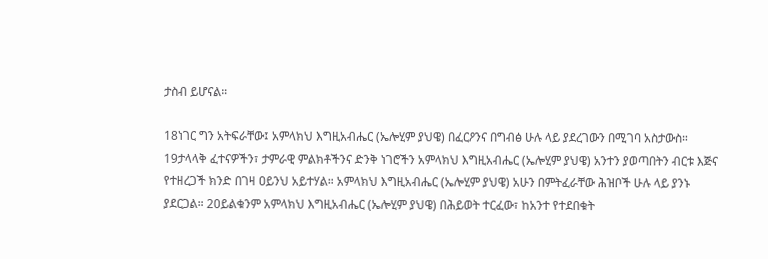ታስብ ይሆናል።

18ነገር ግን አትፍራቸው፤ አምላክህ እግዚአብሔር (ኤሎሂም ያህዌ) በፈርዖንና በግብፅ ሁሉ ላይ ያደረገውን በሚገባ አስታውስ። 19ታላላቅ ፈተናዎችን፣ ታምራዊ ምልክቶችንና ድንቅ ነገሮችን አምላክህ እግዚአብሔር (ኤሎሂም ያህዌ) አንተን ያወጣበትን ብርቱ እጅና የተዘረጋች ክንድ በገዛ ዐይንህ አይተሃል። አምላክህ እግዚአብሔር (ኤሎሂም ያህዌ) አሁን በምትፈራቸው ሕዝቦች ሁሉ ላይ ያንኑ ያደርጋል። 20ይልቁንም አምላክህ እግዚአብሔር (ኤሎሂም ያህዌ) በሕይወት ተርፈው፣ ከአንተ የተደበቁት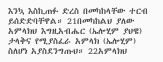እንኳ እስኪጠፉ ድረስ በመካከላቸው ተርብ ይሰድድባቸዋል። 21በመካከልህ ያለው አምላክህ እግዚአብሔር (ኤሎሂም ያህዌ) ታላቅና የሚያስፈራ አምላክ (ኤሎሂም) ስለሆነ አያስደንግጡህ። 22አምላክህ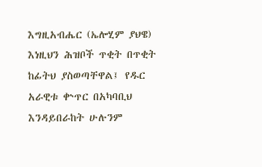እግዚአብሔር (ኤሎሂም ያህዌ) እነዚህን ሕዝቦች ጥቂት በጥቂት ከፊትህ ያስወጣቸዋል፤ የዱር አራዊቱ ቍጥር በአካባቢህ እንዳይበራከት ሁሉንም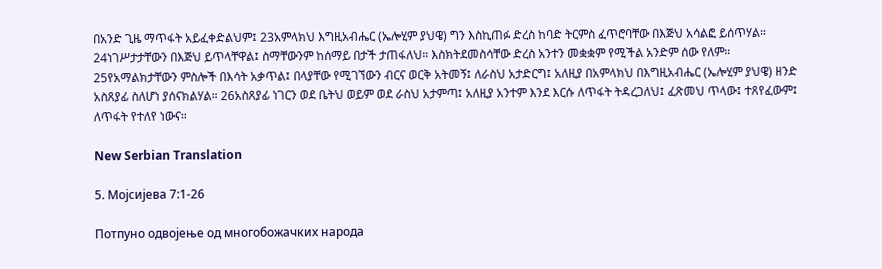በአንድ ጊዜ ማጥፋት አይፈቀድልህም፤ 23አምላክህ እግዚአብሔር (ኤሎሂም ያህዌ) ግን እስኪጠፉ ድረስ ከባድ ትርምስ ፈጥሮባቸው በእጅህ አሳልፎ ይሰጥሃል። 24ነገሥታታቸውን በእጅህ ይጥላቸዋል፤ ስማቸውንም ከሰማይ በታች ታጠፋለህ። እስክትደመስሳቸው ድረስ አንተን መቋቋም የሚችል አንድም ሰው የለም። 25የአማልክታቸውን ምስሎች በእሳት አቃጥል፤ በላያቸው የሚገኘውን ብርና ወርቅ አትመኝ፤ ለራስህ አታድርግ፤ አለዚያ በአምላክህ በእግዚአብሔር (ኤሎሂም ያህዌ) ዘንድ አስጸያፊ ስለሆነ ያሰናክልሃል። 26አስጸያፊ ነገርን ወደ ቤትህ ወይም ወደ ራስህ አታምጣ፤ አለዚያ አንተም እንደ እርሱ ለጥፋት ትዳረጋለህ፤ ፈጽመህ ጥላው፤ ተጸየፈውም፤ ለጥፋት የተለየ ነውና።

New Serbian Translation

5. Мојсијева 7:1-26

Потпуно одвојење од многобожачких народа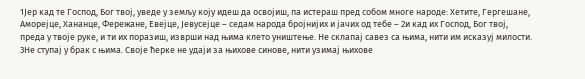1Јер кад те Господ, Бог твој, уведе у земљу коју идеш да освојиш, па истераш пред собом многе народе: Хетите, Гергешане, Аморејце, Хананце, Фережане, Евејце, Јевусејце – седам народа бројнијих и јачих од тебе – 2и кад их Господ, Бог твој, преда у твоје руке, и ти их поразиш, изврши над њима клето уништење. Не склапај савез са њима, нити им исказуј милости. 3Не ступај у брак с њима. Своје ћерке не удаји за њихове синове, нити узимај њихове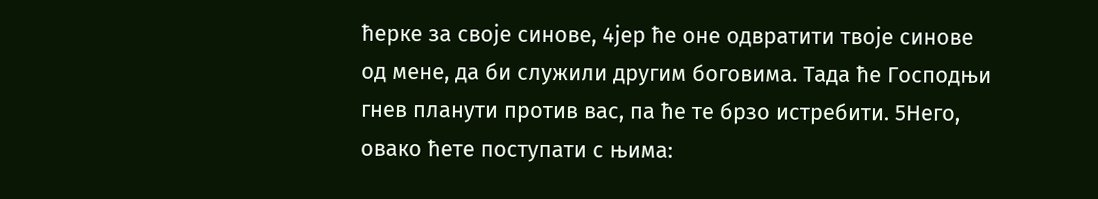ћерке за своје синове, 4јер ће оне одвратити твоје синове од мене, да би служили другим боговима. Тада ће Господњи гнев планути против вас, па ће те брзо истребити. 5Него, овако ћете поступати с њима: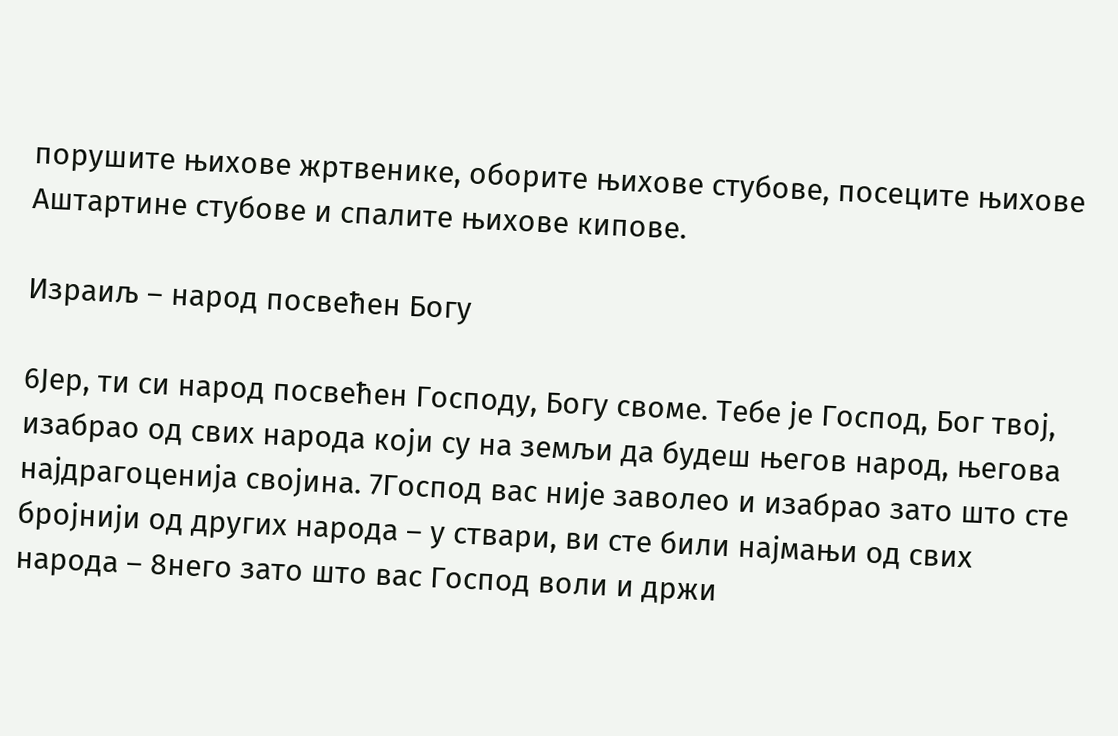порушите њихове жртвенике, оборите њихове стубове, посеците њихове Аштартине стубове и спалите њихове кипове.

Израиљ – народ посвећен Богу

6Јер, ти си народ посвећен Господу, Богу своме. Тебе је Господ, Бог твој, изабрао од свих народа који су на земљи да будеш његов народ, његова најдрагоценија својина. 7Господ вас није заволео и изабрао зато што сте бројнији од других народа – у ствари, ви сте били најмањи од свих народа – 8него зато што вас Господ воли и држи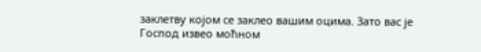заклетву којом се заклео вашим оцима. Зато вас је Господ извео моћном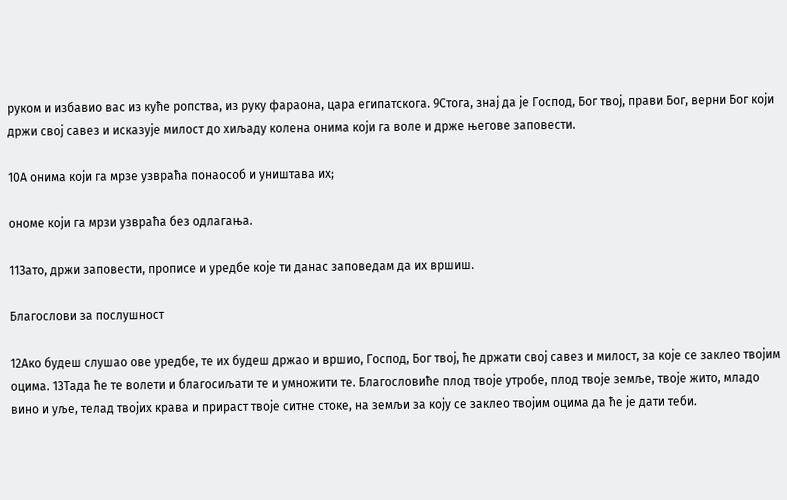руком и избавио вас из куће ропства, из руку фараона, цара египатскога. 9Стога, знај да је Господ, Бог твој, прави Бог, верни Бог који држи свој савез и исказује милост до хиљаду колена онима који га воле и држе његове заповести.

10А онима који га мрзе узвраћа понаособ и уништава их;

ономе који га мрзи узвраћа без одлагања.

11Зато, држи заповести, прописе и уредбе које ти данас заповедам да их вршиш.

Благослови за послушност

12Ако будеш слушао ове уредбе, те их будеш држао и вршио, Господ, Бог твој, ће држати свој савез и милост, за које се заклео твојим оцима. 13Тада ће те волети и благосиљати те и умножити те. Благословиће плод твоје утробе, плод твоје земље, твоје жито, младо вино и уље, телад твојих крава и прираст твоје ситне стоке, на земљи за коју се заклео твојим оцима да ће је дати теби.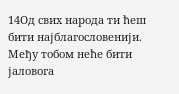14Од свих народа ти ћеш бити најблагословенији. Међу тобом неће бити јаловога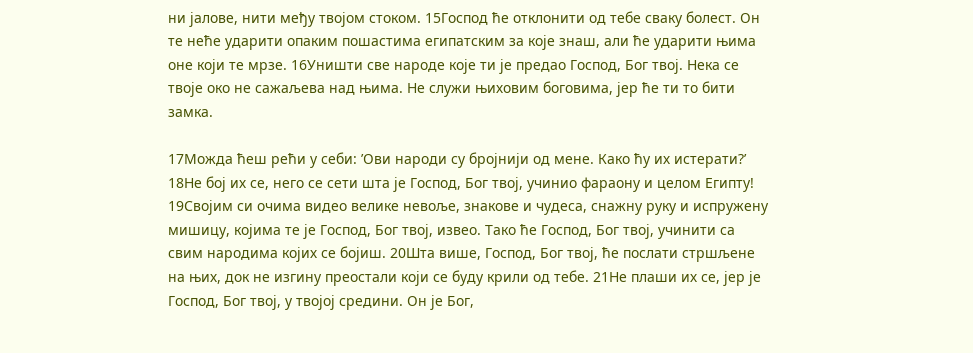ни јалове, нити међу твојом стоком. 15Господ ће отклонити од тебе сваку болест. Он те неће ударити опаким пошастима египатским за које знаш, али ће ударити њима оне који те мрзе. 16Уништи све народе које ти је предао Господ, Бог твој. Нека се твоје око не сажаљева над њима. Не служи њиховим боговима, јер ће ти то бити замка.

17Можда ћеш рећи у себи: ’Ови народи су бројнији од мене. Како ћу их истерати?’ 18Не бој их се, него се сети шта је Господ, Бог твој, учинио фараону и целом Египту! 19Својим си очима видео велике невоље, знакове и чудеса, снажну руку и испружену мишицу, којима те је Господ, Бог твој, извео. Тако ће Господ, Бог твој, учинити са свим народима којих се бојиш. 20Шта више, Господ, Бог твој, ће послати стршљене на њих, док не изгину преостали који се буду крили од тебе. 21Не плаши их се, јер је Господ, Бог твој, у твојој средини. Он је Бог,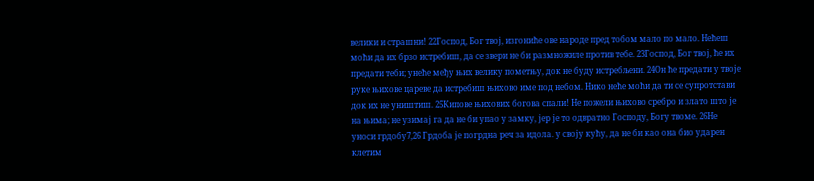велики и страшни! 22Господ, Бог твој, изгониће ове народе пред тобом мало по мало. Нећеш моћи да их брзо истребиш, да се звери не би размножиле против тебе. 23Господ, Бог твој, ће их предати теби; унеће међу њих велику пометњу, док не буду истребљени. 24Он ће предати у твоје руке њихове цареве да истребиш њихово име под небом. Нико неће моћи да ти се супротстави док их не уништиш. 25Кипове њихових богова спали! Не пожели њихово сребро и злато што је на њима; не узимај га да не би упао у замку, јер је то одвратно Господу, Богу твоме. 26Не уноси грдобу7,26 Грдоба је погрдна реч за идола. у своју кућу, да не би као она био ударен клетим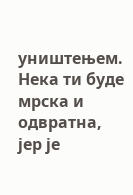уништењем. Нека ти буде мрска и одвратна, јер је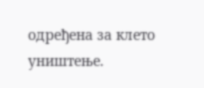одређена за клето уништење.